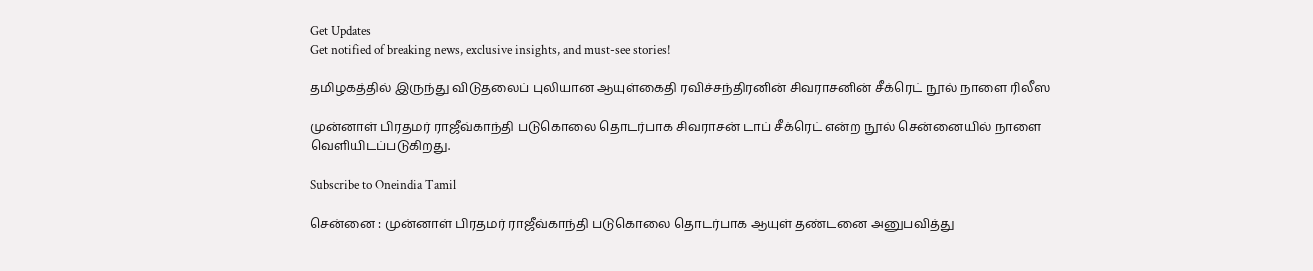Get Updates
Get notified of breaking news, exclusive insights, and must-see stories!

தமிழகத்தில் இருந்து விடுதலைப் புலியான ஆயுள்கைதி ரவிச்சந்திரனின் சிவராசனின் சீக்ரெட் நூல் நாளை ரிலீஸ

முன்னாள் பிரதமர் ராஜீவ்காந்தி படுகொலை தொடர்பாக சிவராசன் டாப் சீக்ரெட் என்ற நூல் சென்னையில் நாளை வெளியிடப்படுகிறது.

Subscribe to Oneindia Tamil

சென்னை : முன்னாள் பிரதமர் ராஜீவ்காந்தி படுகொலை தொடர்பாக ஆயுள் தண்டனை அனுபவித்து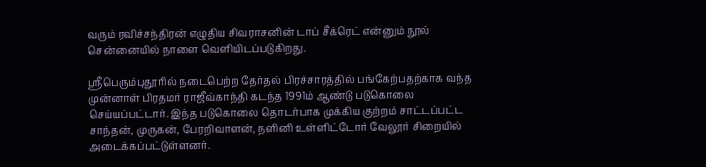வரும் ரவிச்சந்திரன் எழுதிய சிவராசனின் டாப் சீக்ரெட் என்னும் நூல் சென்னையில் நாளை வெளியிடப்படுகிறது.

ஸ்ரீபெரும்புதூரில் நடைபெற்ற தேர்தல் பிரச்சாரத்தில் பங்கேற்பதற்காக வந்த முன்னாள் பிரதமர் ராஜீவ்காந்தி கடந்த 1991ம் ஆண்டு படுகொலை செய்யப்பட்டார். இந்த படுகொலை தொடர்பாக முக்கிய குற்றம் சாட்டப்பட்ட சாந்தன், முருகன், பேரறிவாளன், நளினி உள்ளிட்டோர் வேலூர் சிறையில் அடைக்கப்பட்டுள்ளனர்.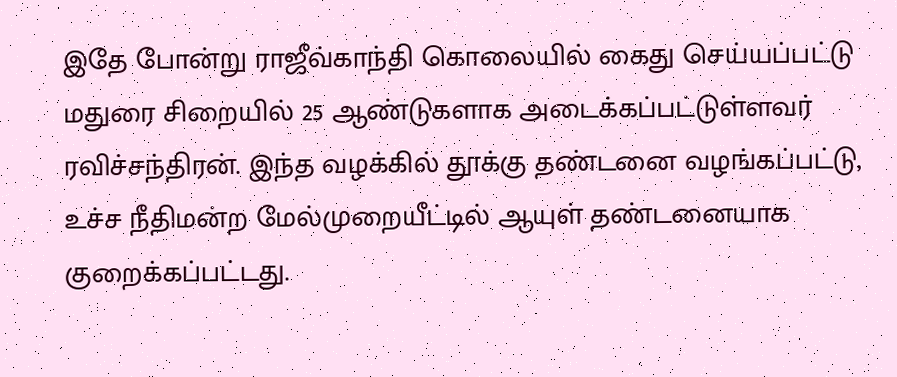இதே போன்று ராஜீவ்காந்தி கொலையில் கைது செய்யப்பட்டு மதுரை சிறையில் 25 ஆண்டுகளாக அடைக்கப்பட்டுள்ளவர் ரவிச்சந்திரன். இந்த வழக்கில் தூக்கு தண்டனை வழங்கப்பட்டு, உச்ச நீதிமன்ற மேல்முறையீட்டில் ஆயுள் தண்டனையாக குறைக்கப்பட்டது.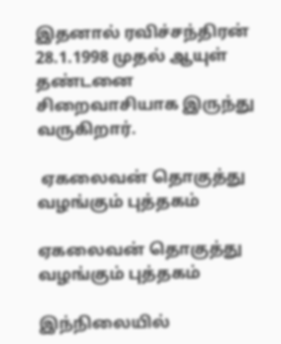இதனால் ரவிச்சந்திரன் 28.1.1998 முதல் ஆயுள் தண்டனை சிறைவாசியாக இருந்து வருகிறார்.

 ஏகலைவன் தொகுத்து வழங்கும் புத்தகம்

ஏகலைவன் தொகுத்து வழங்கும் புத்தகம்

இந்நிலையில்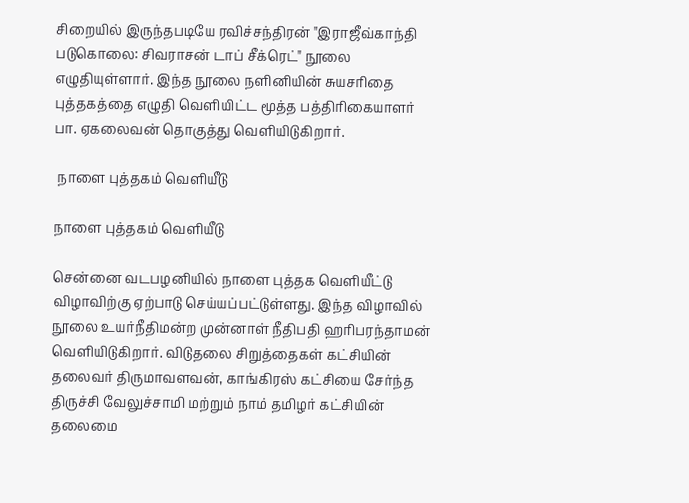சிறையில் இருந்தபடியே ரவிச்சந்திரன் "இராஜீவ்காந்தி படுகொலை: சிவராசன் டாப் சீக்ரெட்" நூலை எழுதியுள்ளார். இந்த நூலை நளினியின் சுயசரிதை புத்தகத்தை எழுதி வெளியிட்ட மூத்த பத்திரிகையாளர் பா. ஏகலைவன் தொகுத்து வெளியிடுகிறார்.

 நாளை புத்தகம் வெளியீடு

நாளை புத்தகம் வெளியீடு

சென்னை வடபழனியில் நாளை புத்தக வெளியீட்டு விழாவிற்கு ஏற்பாடு செய்யப்பட்டுள்ளது. இந்த விழாவில் நூலை உயர்நீதிமன்ற முன்னாள் நீதிபதி ஹரிபரந்தாமன் வெளியிடுகிறார். விடுதலை சிறுத்தைகள் கட்சியின் தலைவர் திருமாவளவன், காங்கிரஸ் கட்சியை சேர்ந்த திருச்சி வேலுச்சாமி மற்றும் நாம் தமிழர் கட்சியின் தலைமை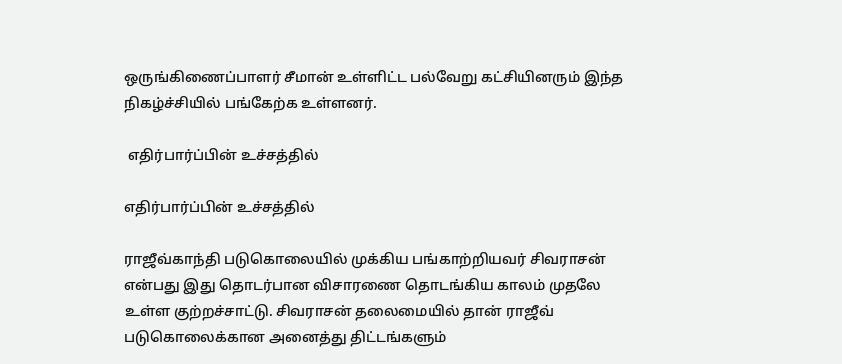ஒருங்கிணைப்பாளர் சீமான் உள்ளிட்ட பல்வேறு கட்சியினரும் இந்த நிகழ்ச்சியில் பங்கேற்க உள்ளனர்.

 எதிர்பார்ப்பின் உச்சத்தில்

எதிர்பார்ப்பின் உச்சத்தில்

ராஜீவ்காந்தி படுகொலையில் முக்கிய பங்காற்றியவர் சிவராசன் என்பது இது தொடர்பான விசாரணை தொடங்கிய காலம் முதலே உள்ள குற்றச்சாட்டு. சிவராசன் தலைமையில் தான் ராஜீவ் படுகொலைக்கான அனைத்து திட்டங்களும்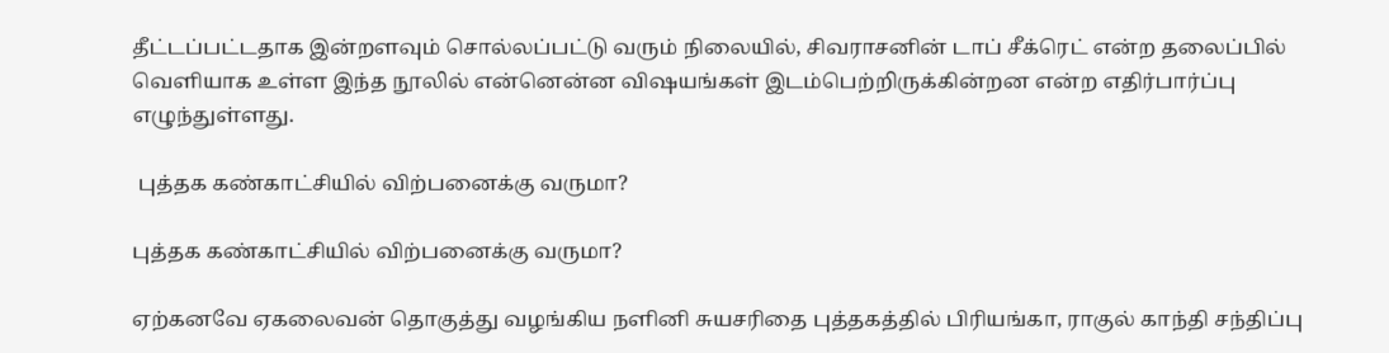தீட்டப்பட்டதாக இன்றளவும் சொல்லப்பட்டு வரும் நிலையில், சிவராசனின் டாப் சீக்ரெட் என்ற தலைப்பில் வெளியாக உள்ள இந்த நூலில் என்னென்ன விஷயங்கள் இடம்பெற்றிருக்கின்றன என்ற எதிர்பார்ப்பு எழுந்துள்ளது.

 புத்தக கண்காட்சியில் விற்பனைக்கு வருமா?

புத்தக கண்காட்சியில் விற்பனைக்கு வருமா?

ஏற்கனவே ஏகலைவன் தொகுத்து வழங்கிய நளினி சுயசரிதை புத்தகத்தில் பிரியங்கா, ராகுல் காந்தி சந்திப்பு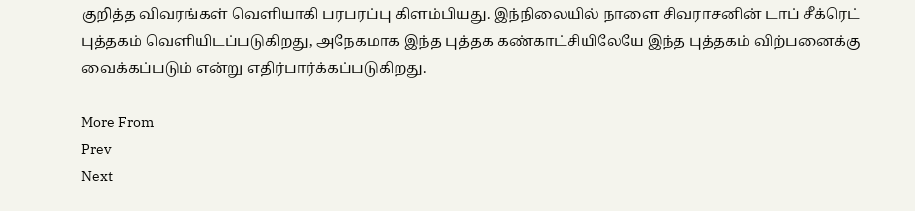குறித்த விவரங்கள் வெளியாகி பரபரப்பு கிளம்பியது. இந்நிலையில் நாளை சிவராசனின் டாப் சீக்ரெட் புத்தகம் வெளியிடப்படுகிறது, அநேகமாக இந்த புத்தக கண்காட்சியிலேயே இந்த புத்தகம் விற்பனைக்கு வைக்கப்படும் என்று எதிர்பார்க்கப்படுகிறது.

More From
Prev
Next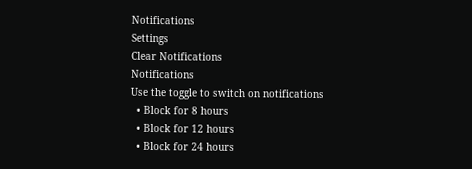Notifications
Settings
Clear Notifications
Notifications
Use the toggle to switch on notifications
  • Block for 8 hours
  • Block for 12 hours
  • Block for 24 hours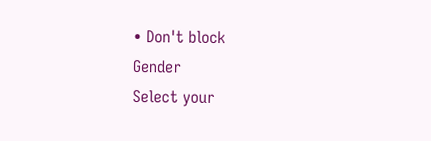• Don't block
Gender
Select your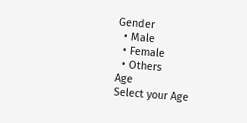Gender
  • Male
  • Female
  • Others
Age
Select your Age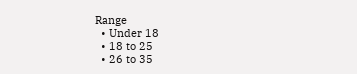Range
  • Under 18
  • 18 to 25
  • 26 to 35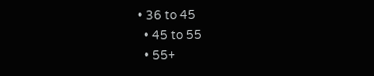• 36 to 45
  • 45 to 55
  • 55+